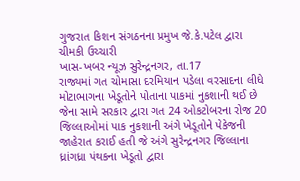ગુજરાત કિશન સંગઠનના પ્રમુખ જે.કે.પટેલ દ્વારા ચીમકી ઉચ્ચારી
ખાસ-ખબર ન્યૂઝ સુરેન્દ્રનગર, તા.17
રાજ્યમાં ગત ચોમાસા દરમિયાન પડેલા વરસાદના લીધે મોટાભાગના ખેડૂતોને પોતાના પાકમાં નુકશાની થઈ છે જેના સામે સરકાર દ્વારા ગત 24 ઓકટોબરના રોજ 20 જિલ્લાઓમાં પાક નુકશાની અંગે ખેડૂતોને પેકેજની જાહેરાત કરાઈ હતી જે અંગે સુરેન્દ્રનગર જિલ્લાના ધ્રાંગધ્રા પંથકના ખેડૂતો દ્વારા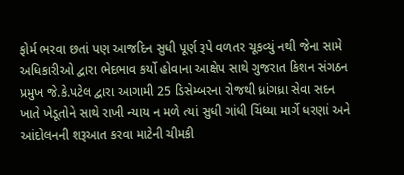ફોર્મ ભરવા છતાં પણ આજદિન સુધી પૂર્ણ રૂપે વળતર ચૂકવ્યું નથી જેના સામે અધિકારીઓ દ્વારા ભેદભાવ કર્યો હોવાના આક્ષેપ સાથે ગુજરાત કિશન સંગઠન પ્રમુખ જે.કે.પટેલ દ્વારા આગામી 25 ડિસેમ્બરના રોજથી ધ્રાંગધ્રા સેવા સદન ખાતે ખેડૂતોને સાથે રાખી ન્યાય ન મળે ત્યાં સુધી ગાંધી ચિંધ્યા માર્ગે ધરણાં અને આંદોલનની શરૂઆત કરવા માટેની ચીમકી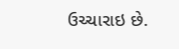ઉચ્ચારાઇ છે.